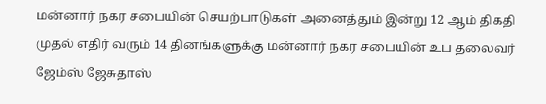மன்னார் நகர சபையின் செயற்பாடுகள் அனைத்தும் இன்று 12 ஆம் திகதி முதல் எதிர் வரும் 14 தினங்களுக்கு மன்னார் நகர சபையின் உப தலைவர் ஜேம்ஸ் ஜேசுதாஸ்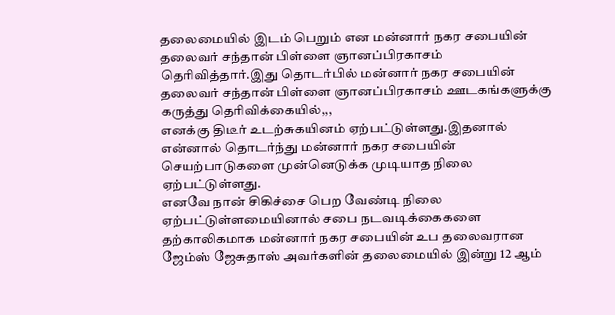தலைமையில் இடம் பெறும் என மன்னார் நகர சபையின் தலைவர் சந்தான் பிள்ளை ஞானப்பிரகாசம் தெரிவித்தார்.இது தொடர்பில் மன்னார் நகர சபையின் தலைவர் சந்தான் பிள்ளை ஞானப்பிரகாசம் ஊடகங்களுக்கு கருத்து தெரிவிக்கையில்,,,
எனக்கு திடீர் உடற்சுகயினம் ஏற்பட்டுள்ளது.இதனால் என்னால் தொடர்ந்து மன்னார் நகர சபையின் செயற்பாடுகளை முன்னெடுக்க முடியாத நிலை ஏற்பட்டுள்ளது.
எனவே நான் சிகிச்சை பெற வேண்டி நிலை ஏற்பட்டுள்ளமையினால் சபை நடவடிக்கைகளை தற்காலிகமாக மன்னார் நகர சபையின் உப தலைவரான ஜேம்ஸ் ஜேசுதாஸ் அவர்களின் தலைமையில் இன்று 12 ஆம்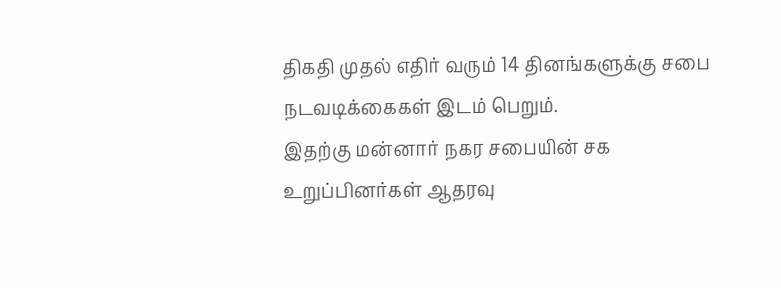திகதி முதல் எதிர் வரும் 14 தினங்களுக்கு சபை நடவடிக்கைகள் இடம் பெறும்.
இதற்கு மன்னார் நகர சபையின் சக உறுப்பினர்கள் ஆதரவு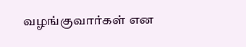வழங்குவார்கள் என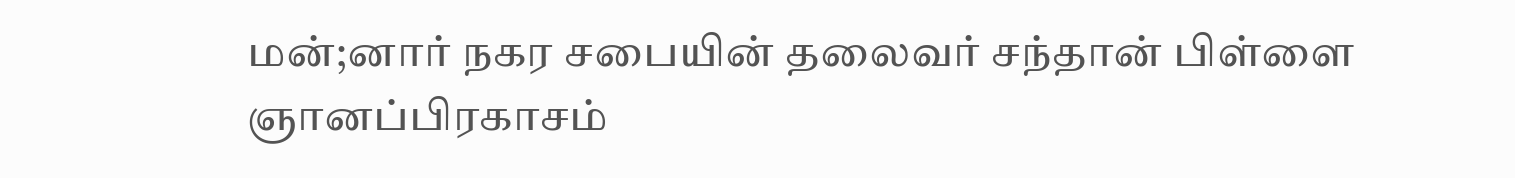மன்;னார் நகர சபையின் தலைவர் சந்தான் பிள்ளை ஞானப்பிரகாசம்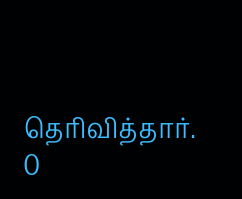தெரிவித்தார்.
0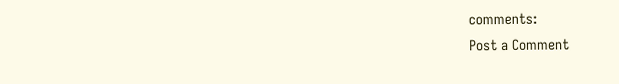comments:
Post a Comment